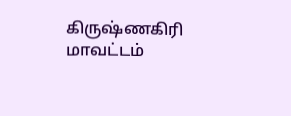கிருஷ்ணகிரி மாவட்டம்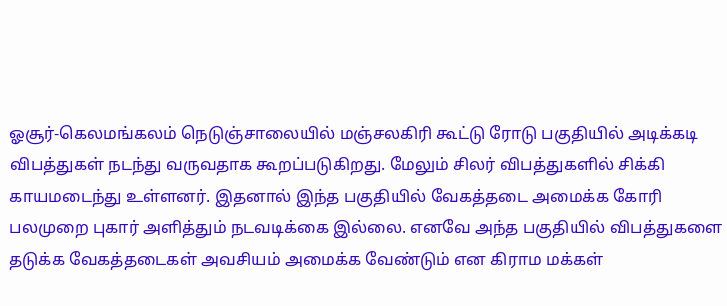ஓசூர்-கெலமங்கலம் நெடுஞ்சாலையில் மஞ்சலகிரி கூட்டு ரோடு பகுதியில் அடிக்கடி விபத்துகள் நடந்து வருவதாக கூறப்படுகிறது. மேலும் சிலர் விபத்துகளில் சிக்கி காயமடைந்து உள்ளனர். இதனால் இந்த பகுதியில் வேகத்தடை அமைக்க கோரி பலமுறை புகார் அளித்தும் நடவடிக்கை இல்லை. எனவே அந்த பகுதியில் விபத்துகளை தடுக்க வேகத்தடைகள் அவசியம் அமைக்க வேண்டும் என கிராம மக்கள்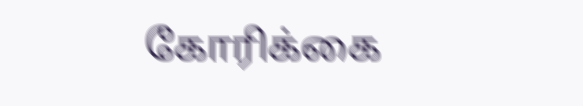கோரிக்கை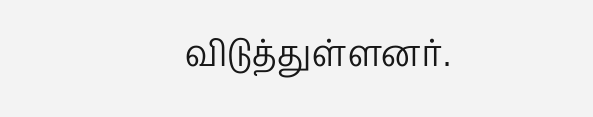விடுத்துள்ளனர்.